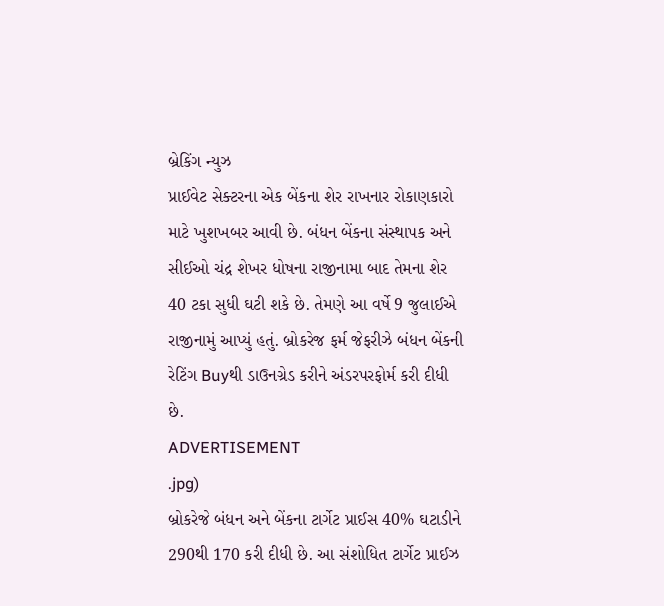બ્રેકિંગ ન્યુઝ
પ્રાઈવેટ સેક્ટરના એક બેંકના શેર રાખનાર રોકાણકારો માટે ખુશખબર આવી છે. બંધન બેંકના સંસ્થાપક અને સીઈઓ ચંદ્ર શેખર ધોષના રાજીનામા બાદ તેમના શેર 40 ટકા સુધી ઘટી શકે છે. તેમણે આ વર્ષે 9 જુલાઈએ રાજીનામું આપ્યું હતું. બ્રોકરેજ ફર્મ જેફરીઝે બંધન બેંકની રેટિંગ Buyથી ડાઉનગ્રેડ કરીને અંડરપરફોર્મ કરી દીધી છે.
ADVERTISEMENT
.jpg)
બ્રોકરેજે બંધન અને બેંકના ટાર્ગેટ પ્રાઈસ 40% ઘટાડીને 290થી 170 કરી દીધી છે. આ સંશોધિત ટાર્ગેટ પ્રાઈઝ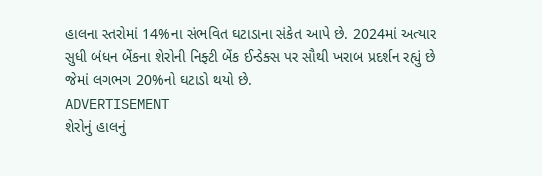હાલના સ્તરોમાં 14%ના સંભવિત ઘટાડાના સંકેત આપે છે. 2024માં અત્યાર સુધી બંધન બેંકના શેરોની નિફ્ટી બેંક ઈન્ડેક્સ પર સૌથી ખરાબ પ્રદર્શન રહ્યું છે જેમાં લગભગ 20%નો ઘટાડો થયો છે.
ADVERTISEMENT
શેરોનું હાલનું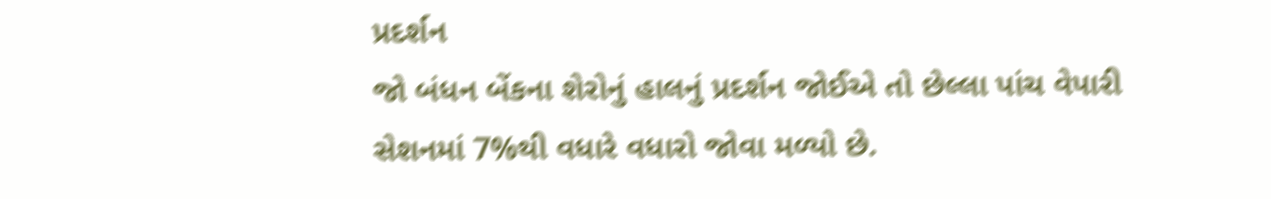પ્રદર્શન
જો બંધન બેંકના શેરોનું હાલનું પ્રદર્શન જોઈએ તો છેલ્લા પાંચ વેપારી સેશનમાં 7%થી વધારે વધારો જોવા મળ્યો છે.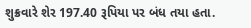શુક્રવારે શેર 197.40 રૂપિયા પર બંધ તયા હતા.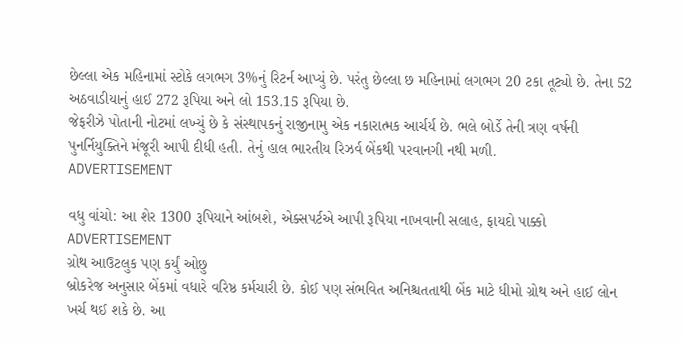છેલ્લા એક મહિનામાં સ્ટોકે લગભગ 3%નું રિટર્ન આપ્યું છે. પરંતુ છેલ્લા છ મહિનામાં લગભગ 20 ટકા તૂટ્યો છે. તેના 52 અઠવાડીયાનું હાઈ 272 રૂપિયા અને લો 153.15 રૂપિયા છે.
જેફરીઝે પોતાની નોટમાં લખ્યું છે કે સંસ્થાપકનું રાજીનામુ એક નકારાત્મક આર્ચર્ય છે. ભલે બોર્ડે તેની ત્રણ વર્ષની પુનર્નિયુક્તિને મંજૂરી આપી દીધી હતી. તેનું હાલ ભારતીય રિઝર્વ બેંકથી પરવાનગી નથી મળી.
ADVERTISEMENT

વધુ વાંચો: આ શેર 1300 રૂપિયાને આંબશે, એક્સપર્ટએ આપી રૂપિયા નાખવાની સલાહ, ફાયદો પાક્કો
ADVERTISEMENT
ગ્રોથ આઉટલુક પણ કર્યું ઓછુ
બ્રોકરેજ અનુસાર બેંકમાં વધારે વરિષ્ઠ કર્મચારી છે. કોઈ પણ સંભવિત અનિશ્ચતતાથી બેંક માટે ધીમો ગ્રોથ અને હાઈ લોન ખર્ચ થઈ શકે છે. આ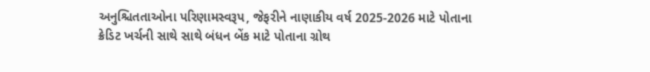અનુશ્ચિતતાઓના પરિણામસ્વરૂપ, જેફરીને નાણાકીય વર્ષ 2025-2026 માટે પોતાના ક્રેડિટ ખર્ચની સાથે સાથે બંધન બેંક માટે પોતાના ગ્રોથ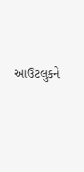આઉટલુકને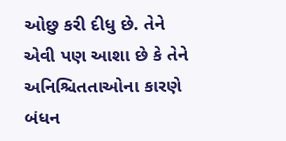ઓછુ કરી દીધુ છે. તેને એવી પણ આશા છે કે તેને અનિશ્ચિતતાઓના કારણે બંધન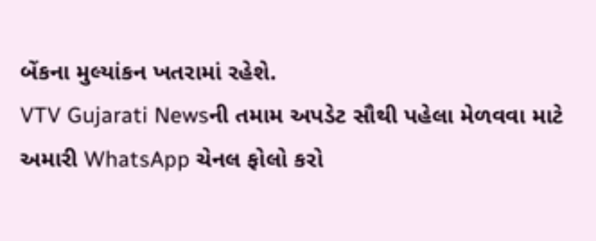બેંકના મુલ્યાંકન ખતરામાં રહેશે.
VTV Gujarati Newsની તમામ અપડેટ સૌથી પહેલા મેળવવા માટે અમારી WhatsApp ચેનલ ફોલો કરો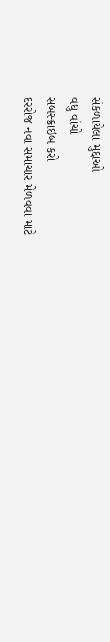સંકળાયેલા મુદ્દાઓ
વધુ વાંચો
સબસ્ક્રાઇબ કરો
દરરોજ નવા સમાચાર મેળવવા માટે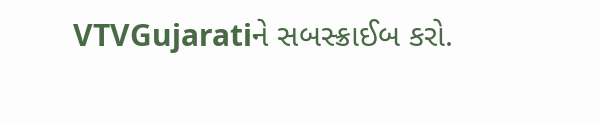VTVGujaratiને સબસ્ક્રાઈબ કરો.